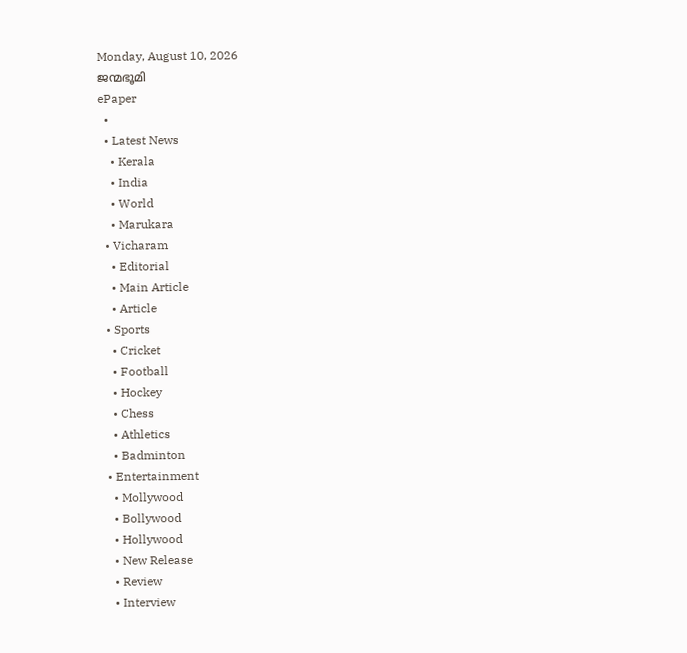Monday, August 10, 2026
ജന്മഭൂമി
ePaper
  •
  • Latest News
    • Kerala
    • India
    • World
    • Marukara
  • Vicharam
    • Editorial
    • Main Article
    • Article
  • Sports
    • Cricket
    • Football
    • Hockey
    • Chess
    • Athletics
    • Badminton
  • Entertainment
    • Mollywood
    • Bollywood
    • Hollywood
    • New Release
    • Review
    • Interview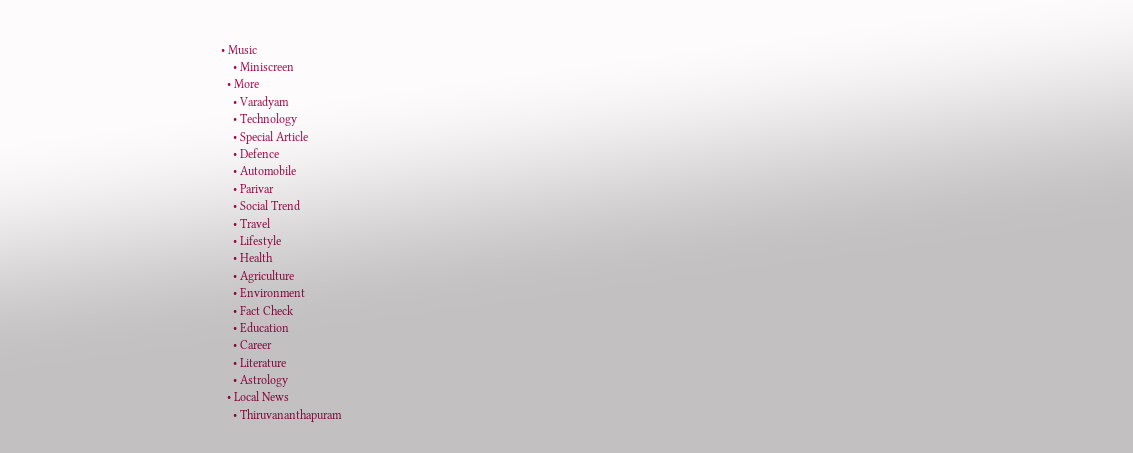• Music
    • Miniscreen
  • More
    • Varadyam
    • Technology
    • Special Article
    • Defence
    • Automobile
    • Parivar
    • Social Trend
    • Travel
    • Lifestyle
    • Health
    • Agriculture
    • Environment
    • Fact Check
    • Education
    • Career
    • Literature
    • Astrology
  • Local News
    • Thiruvananthapuram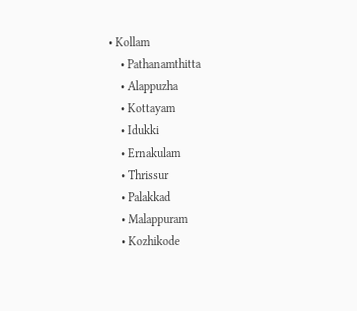• Kollam
    • Pathanamthitta
    • Alappuzha
    • Kottayam
    • Idukki
    • Ernakulam
    • Thrissur
    • Palakkad
    • Malappuram
    • Kozhikode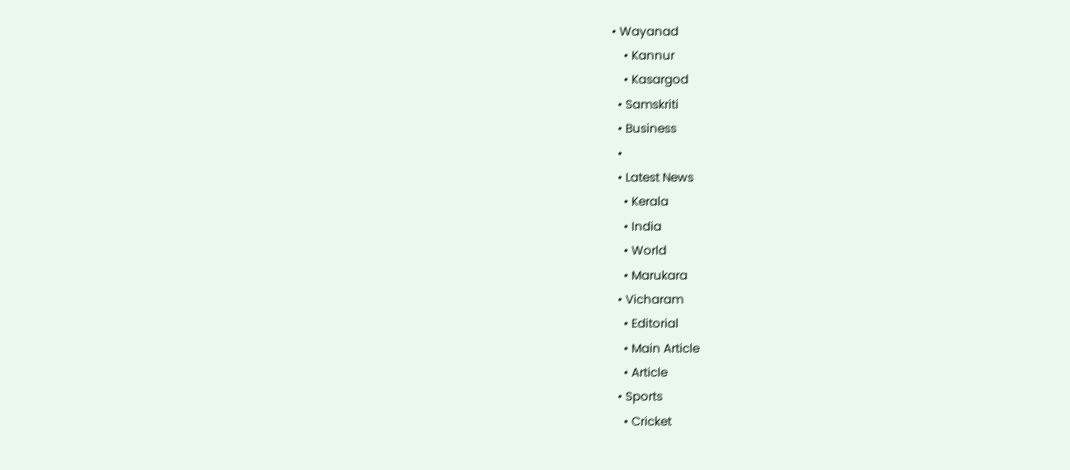• Wayanad
    • Kannur
    • Kasargod
  • Samskriti
  • Business
  •
  • Latest News
    • Kerala
    • India
    • World
    • Marukara
  • Vicharam
    • Editorial
    • Main Article
    • Article
  • Sports
    • Cricket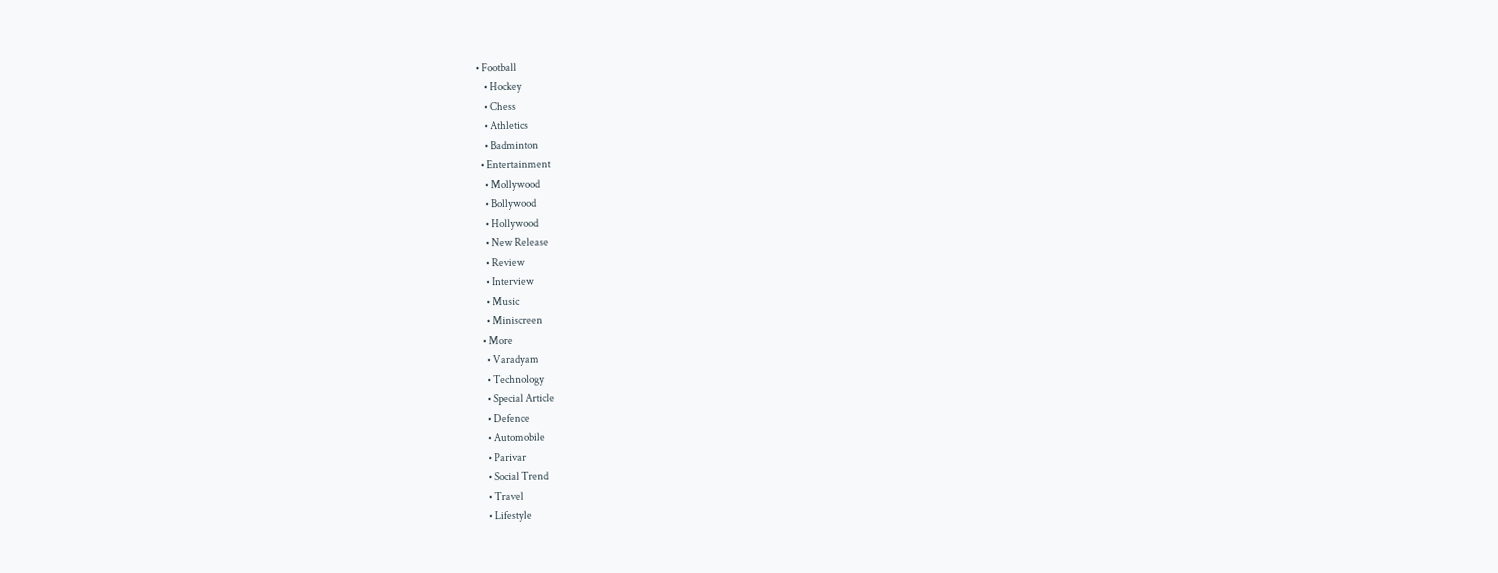• Football
    • Hockey
    • Chess
    • Athletics
    • Badminton
  • Entertainment
    • Mollywood
    • Bollywood
    • Hollywood
    • New Release
    • Review
    • Interview
    • Music
    • Miniscreen
  • More
    • Varadyam
    • Technology
    • Special Article
    • Defence
    • Automobile
    • Parivar
    • Social Trend
    • Travel
    • Lifestyle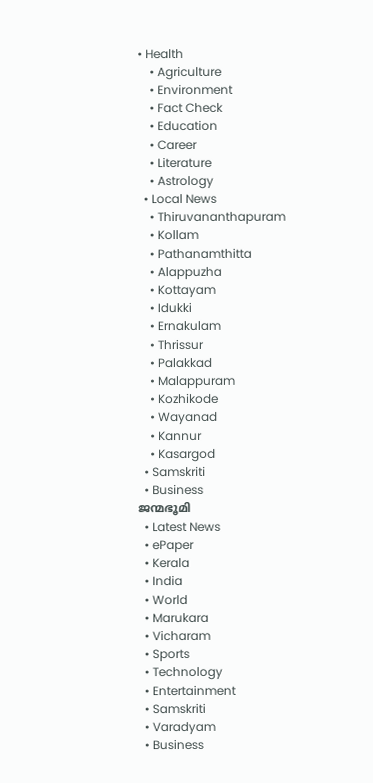• Health
    • Agriculture
    • Environment
    • Fact Check
    • Education
    • Career
    • Literature
    • Astrology
  • Local News
    • Thiruvananthapuram
    • Kollam
    • Pathanamthitta
    • Alappuzha
    • Kottayam
    • Idukki
    • Ernakulam
    • Thrissur
    • Palakkad
    • Malappuram
    • Kozhikode
    • Wayanad
    • Kannur
    • Kasargod
  • Samskriti
  • Business
ജന്മഭൂമി
  • Latest News
  • ePaper
  • Kerala
  • India
  • World
  • Marukara
  • Vicharam
  • Sports
  • Technology
  • Entertainment
  • Samskriti
  • Varadyam
  • Business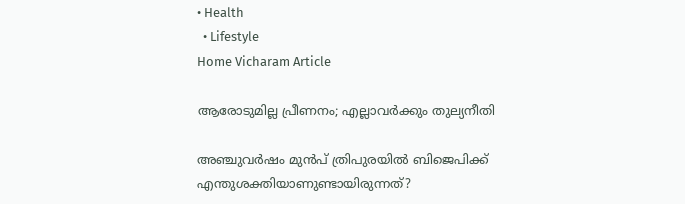• Health
  • Lifestyle
Home Vicharam Article

ആരോടുമില്ല പ്രീണനം; എല്ലാവര്‍ക്കും തുല്യനീതി

അഞ്ചുവര്‍ഷം മുന്‍പ് ത്രിപുരയില്‍ ബിജെപിക്ക് എന്തുശക്തിയാണുണ്ടായിരുന്നത്?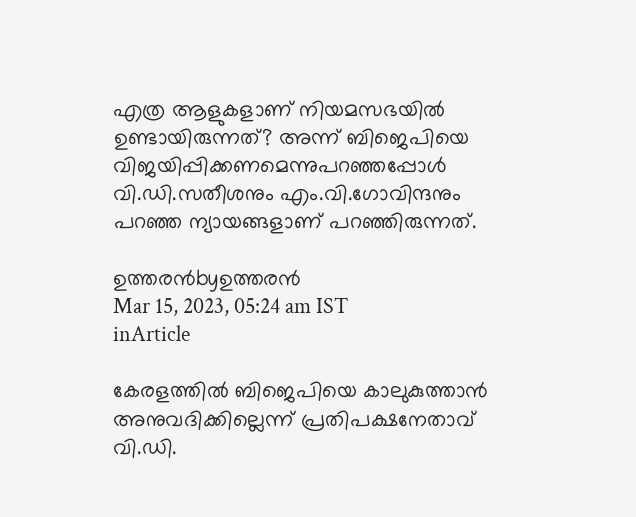എത്ര ആളുകളാണ് നിയമസഭയില്‍ ഉണ്ടായിരുന്നത്? അന്ന് ബിജെപിയെ വിജയിപ്പിക്കണമെന്നുപറഞ്ഞപ്പോള്‍ വി.ഡി.സതീശനും എം.വി.ഗോവിന്ദനും പറഞ്ഞ ന്യായങ്ങളാണ് പറഞ്ഞിരുന്നത്.

ഉത്തരന്‍byഉത്തരന്‍
Mar 15, 2023, 05:24 am IST
inArticle

കേരളത്തില്‍ ബിജെപിയെ കാലുകുത്താന്‍ അനുവദിക്കില്ലെന്ന് പ്രതിപക്ഷനേതാവ് വി.ഡി.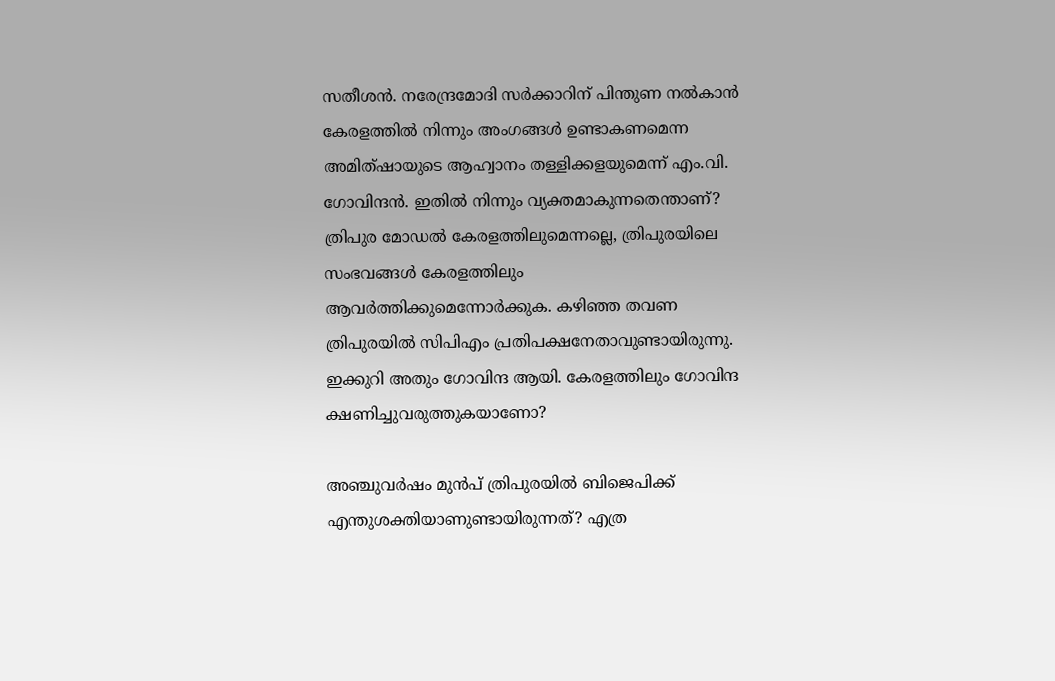സതീശന്‍. നരേന്ദ്രമോദി സര്‍ക്കാറിന് പിന്തുണ നല്‍കാന്‍ കേരളത്തില്‍ നിന്നും അംഗങ്ങള്‍ ഉണ്ടാകണമെന്ന അമിത്ഷായുടെ ആഹ്വാനം തള്ളിക്കളയുമെന്ന് എം.വി. ഗോവിന്ദന്‍. ഇതില്‍ നിന്നും വ്യക്തമാകുന്നതെന്താണ്? ത്രിപുര മോഡല്‍ കേരളത്തിലുമെന്നല്ലെ, ത്രിപുരയിലെ സംഭവങ്ങള്‍ കേരളത്തിലും ആവര്‍ത്തിക്കുമെന്നോര്‍ക്കുക. കഴിഞ്ഞ തവണ ത്രിപുരയില്‍ സിപിഎം പ്രതിപക്ഷനേതാവുണ്ടായിരുന്നു. ഇക്കുറി അതും ഗോവിന്ദ ആയി. കേരളത്തിലും ഗോവിന്ദ ക്ഷണിച്ചുവരുത്തുകയാണോ?

അഞ്ചുവര്‍ഷം മുന്‍പ് ത്രിപുരയില്‍ ബിജെപിക്ക് എന്തുശക്തിയാണുണ്ടായിരുന്നത്? എത്ര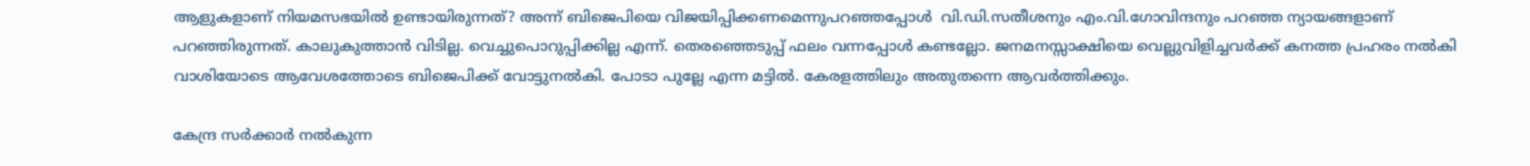ആളുകളാണ് നിയമസഭയില്‍ ഉണ്ടായിരുന്നത്? അന്ന് ബിജെപിയെ വിജയിപ്പിക്കണമെന്നുപറഞ്ഞപ്പോള്‍  വി.ഡി.സതീശനും എം.വി.ഗോവിന്ദനും പറഞ്ഞ ന്യായങ്ങളാണ് പറഞ്ഞിരുന്നത്. കാലുകുത്താന്‍ വിടില്ല. വെച്ചുപൊറുപ്പിക്കില്ല എന്ന്. തെരഞ്ഞെടുപ്പ് ഫലം വന്നപ്പോള്‍ കണ്ടല്ലോ. ജനമനസ്സാക്ഷിയെ വെല്ലുവിളിച്ചവര്‍ക്ക് കനത്ത പ്രഹരം നല്‍കി വാശിയോടെ ആവേശത്തോടെ ബിജെപിക്ക് വോട്ടുനല്‍കി. പോടാ പുല്ലേ എന്ന മട്ടില്‍. കേരളത്തിലും അതുതന്നെ ആവര്‍ത്തിക്കും.

കേന്ദ്ര സര്‍ക്കാര്‍ നല്‍കുന്ന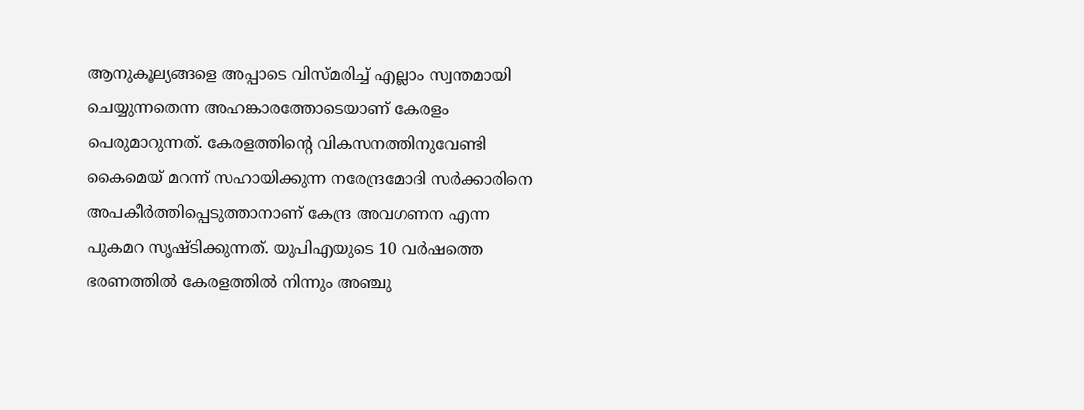ആനുകൂല്യങ്ങളെ അപ്പാടെ വിസ്മരിച്ച് എല്ലാം സ്വന്തമായി ചെയ്യുന്നതെന്ന അഹങ്കാരത്തോടെയാണ് കേരളം പെരുമാറുന്നത്. കേരളത്തിന്റെ വികസനത്തിനുവേണ്ടി കൈമെയ് മറന്ന് സഹായിക്കുന്ന നരേന്ദ്രമോദി സര്‍ക്കാരിനെ അപകീര്‍ത്തിപ്പെടുത്താനാണ് കേന്ദ്ര അവഗണന എന്ന പുകമറ സൃഷ്ടിക്കുന്നത്. യുപിഎയുടെ 10 വര്‍ഷത്തെ ഭരണത്തില്‍ കേരളത്തില്‍ നിന്നും അഞ്ചു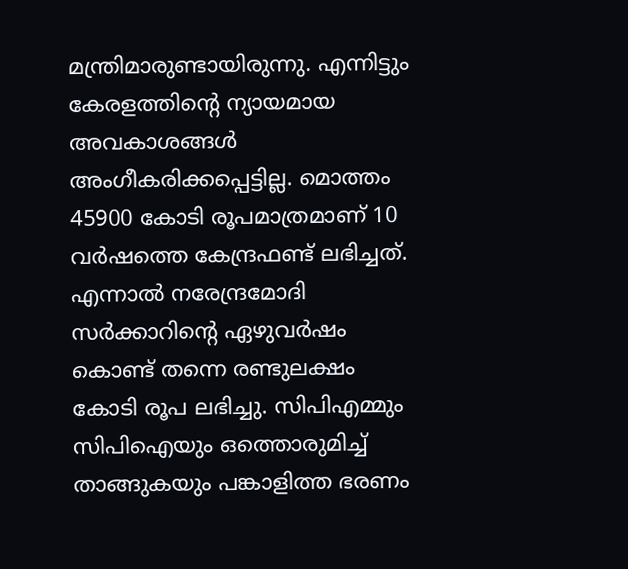മന്ത്രിമാരുണ്ടായിരുന്നു. എന്നിട്ടും കേരളത്തിന്റെ ന്യായമായ അവകാശങ്ങള്‍ അംഗീകരിക്കപ്പെട്ടില്ല. മൊത്തം 45900 കോടി രൂപമാത്രമാണ് 10 വര്‍ഷത്തെ കേന്ദ്രഫണ്ട് ലഭിച്ചത്. എന്നാല്‍ നരേന്ദ്രമോദി സര്‍ക്കാറിന്റെ ഏഴുവര്‍ഷം കൊണ്ട് തന്നെ രണ്ടുലക്ഷം കോടി രൂപ ലഭിച്ചു. സിപിഎമ്മും സിപിഐയും ഒത്തൊരുമിച്ച് താങ്ങുകയും പങ്കാളിത്ത ഭരണം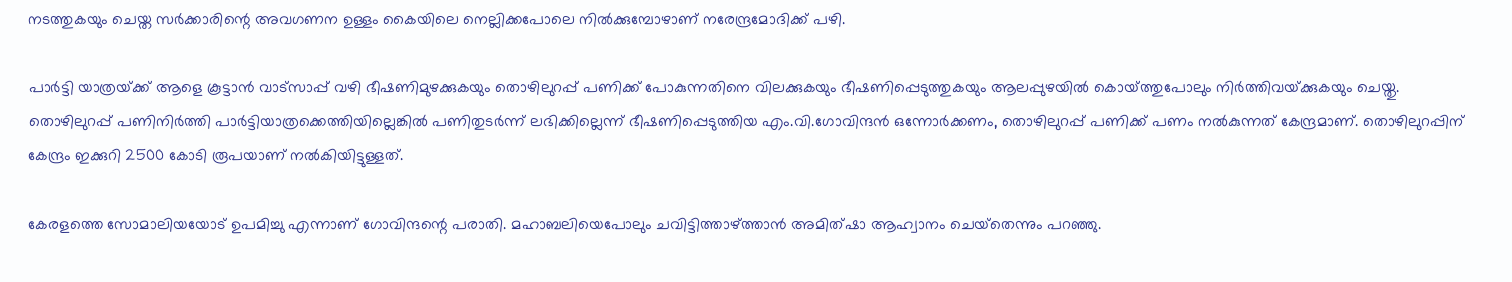നടത്തുകയും ചെയ്ത സര്‍ക്കാരിന്റെ അവഗണന ഉള്ളം കൈയിലെ നെല്ലിക്കപോലെ നില്‍ക്കുമ്പോഴാണ് നരേന്ദ്രമോദിക്ക് പഴി.

പാര്‍ട്ടി യാത്രയ്‌ക്ക് ആളെ കൂട്ടാന്‍ വാട്‌സാപ്പ് വഴി ഭീഷണിമുഴക്കുകയും തൊഴിലുറപ്പ് പണിക്ക് പോകുന്നതിനെ വിലക്കുകയും ഭീഷണിപ്പെടുത്തുകയും ആലപ്പുഴയില്‍ കൊയ്‌ത്തുപോലും നിര്‍ത്തിവയ്‌ക്കുകയും ചെയ്തു. തൊഴിലുറപ്പ് പണിനിര്‍ത്തി പാര്‍ട്ടിയാത്രക്കെത്തിയില്ലെങ്കില്‍ പണിതുടര്‍ന്ന് ലഭിക്കില്ലെന്ന് ഭീഷണിപ്പെടുത്തിയ എം.വി.ഗോവിന്ദന്‍ ഒന്നോര്‍ക്കണം, തൊഴിലുറപ്പ് പണിക്ക് പണം നല്‍കുന്നത് കേന്ദ്രമാണ്. തൊഴിലുറപ്പിന് കേന്ദ്രം ഇക്കുറി 2500 കോടി രൂപയാണ് നല്‍കിയിട്ടുള്ളത്.

കേരളത്തെ സോമാലിയയോട് ഉപമിച്ചു എന്നാണ് ഗോവിന്ദന്റെ പരാതി. മഹാബലിയെപോലും ചവിട്ടിത്താഴ്‌ത്താന്‍ അമിത്ഷാ ആഹ്വാനം ചെയ്‌തെന്നും പറഞ്ഞു.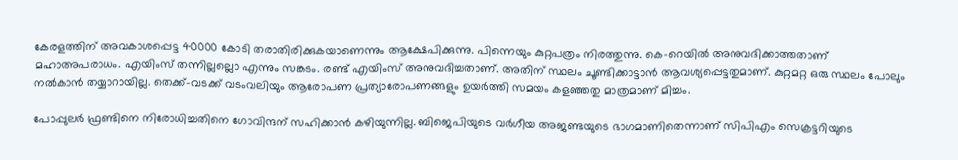കേരളത്തിന് അവകാശപ്പെട്ട 40000 കോടി തരാതിരിക്കുകയാണെന്നും ആക്ഷേപിക്കുന്നു. പിന്നെയും കുറ്റപത്രം നിരത്തുന്നു. കെ-റെയില്‍ അനുവദിക്കാത്തതാണ് മഹാഅപരാധം. എയിംസ് തന്നില്ലല്ലൊ എന്നും സങ്കടം. രണ്ട് എയിംസ് അനുവദിച്ചതാണ്. അതിന് സ്ഥലം ചൂണ്ടിക്കാട്ടാന്‍ ആവശ്യപ്പെട്ടതുമാണ്. കുറ്റമറ്റ ഒരു സ്ഥലം പോലും നല്‍കാന്‍ തയ്യാറായില്ല. തെക്ക്-വടക്ക് വടംവലിയും ആരോപണ പ്രത്യാരോപണങ്ങളും ഉയര്‍ത്തി സമയം കളഞ്ഞതു മാത്രമാണ് മിച്ചം.

പോപ്പുലര്‍ ഫ്രണ്ടിനെ നിരോധിച്ചതിനെ ഗോവിന്ദന് സഹിക്കാന്‍ കഴിയുന്നില്ല. ബിജെപിയുടെ വര്‍ഗീയ അജണ്ടയുടെ ഭാഗമാണിതെന്നാണ് സിപിഎം സെക്രട്ടറിയുടെ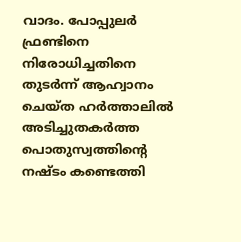വാദം. പോപ്പുലര്‍ ഫ്രണ്ടിനെ നിരോധിച്ചതിനെ തുടര്‍ന്ന് ആഹ്വാനം ചെയ്ത ഹര്‍ത്താലില്‍ അടിച്ചുതകര്‍ത്ത പൊതുസ്വത്തിന്റെ നഷ്ടം കണ്ടെത്തി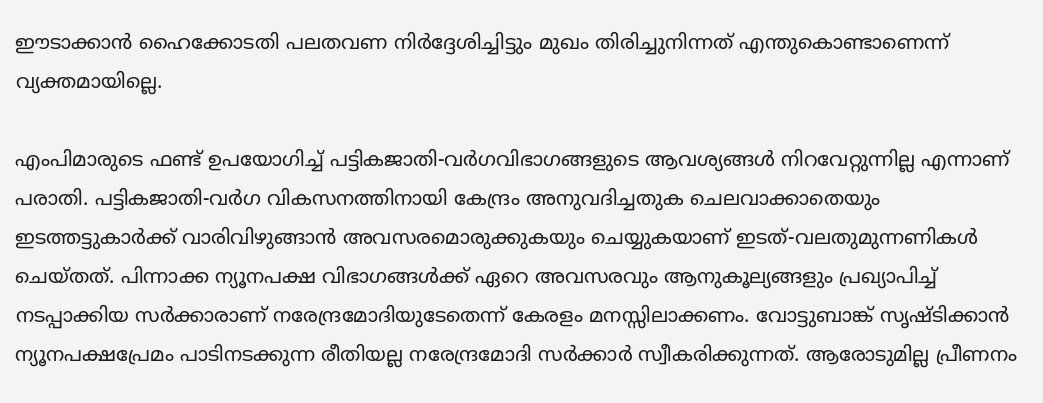ഈടാക്കാന്‍ ഹൈക്കോടതി പലതവണ നിര്‍ദ്ദേശിച്ചിട്ടും മുഖം തിരിച്ചുനിന്നത് എന്തുകൊണ്ടാണെന്ന് വ്യക്തമായില്ലെ.

എംപിമാരുടെ ഫണ്ട് ഉപയോഗിച്ച് പട്ടികജാതി-വര്‍ഗവിഭാഗങ്ങളുടെ ആവശ്യങ്ങള്‍ നിറവേറ്റുന്നില്ല എന്നാണ് പരാതി. പട്ടികജാതി-വര്‍ഗ വികസനത്തിനായി കേന്ദ്രം അനുവദിച്ചതുക ചെലവാക്കാതെയും ഇടത്തട്ടുകാര്‍ക്ക് വാരിവിഴുങ്ങാന്‍ അവസരമൊരുക്കുകയും ചെയ്യുകയാണ് ഇടത്-വലതുമുന്നണികള്‍ ചെയ്തത്. പിന്നാക്ക ന്യൂനപക്ഷ വിഭാഗങ്ങള്‍ക്ക് ഏറെ അവസരവും ആനുകൂല്യങ്ങളും പ്രഖ്യാപിച്ച് നടപ്പാക്കിയ സര്‍ക്കാരാണ് നരേന്ദ്രമോദിയുടേതെന്ന് കേരളം മനസ്സിലാക്കണം. വോട്ടുബാങ്ക് സൃഷ്ടിക്കാന്‍ ന്യൂനപക്ഷപ്രേമം പാടിനടക്കുന്ന രീതിയല്ല നരേന്ദ്രമോദി സര്‍ക്കാര്‍ സ്വീകരിക്കുന്നത്. ആരോടുമില്ല പ്രീണനം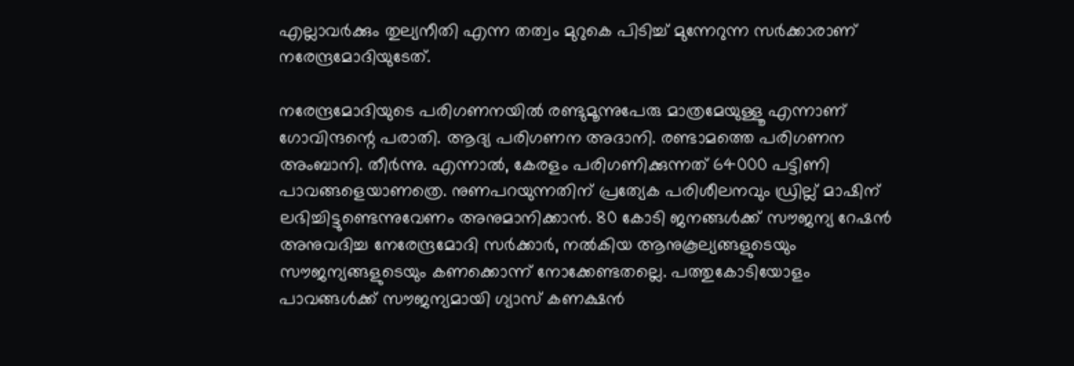എല്ലാവര്‍ക്കും തുല്യനീതി എന്ന തത്വം മുറുകെ പിടിച്ച് മുന്നേറുന്ന സര്‍ക്കാരാണ് നരേന്ദ്രമോദിയുടേത്.

നരേന്ദ്രമോദിയുടെ പരിഗണനയില്‍ രണ്ടുമൂന്നുപേരു മാത്രമേയുള്ളൂ എന്നാണ് ഗോവിന്ദന്റെ പരാതി. ആദ്യ പരിഗണന അദാനി. രണ്ടാമത്തെ പരിഗണന അംബാനി. തീര്‍ന്നു. എന്നാല്‍, കേരളം പരിഗണിക്കുന്നത് 64000 പട്ടിണി പാവങ്ങളെയാണത്രെ. നുണപറയുന്നതിന് പ്രത്യേക പരിശീലനവും ഡ്രില്ല് മാഷിന് ലഭിച്ചിട്ടുണ്ടെന്നുവേണം അനുമാനിക്കാന്‍. 80 കോടി ജനങ്ങള്‍ക്ക് സൗജന്യ റേഷന്‍ അനുവദിച്ച നേരേന്ദ്രമോദി സര്‍ക്കാര്‍, നല്‍കിയ ആനുകൂല്യങ്ങളുടെയും സൗജന്യങ്ങളുടെയും കണക്കൊന്ന് നോക്കേണ്ടതല്ലെ. പത്തുകോടിയോളം പാവങ്ങള്‍ക്ക് സൗജന്യമായി ഗ്യാസ് കണക്ഷന്‍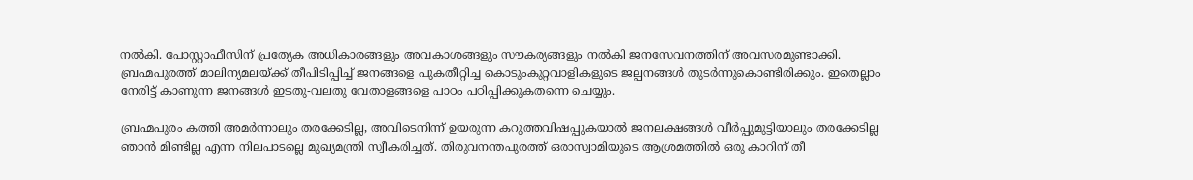നല്‍കി. പോസ്റ്റാഫീസിന് പ്രത്യേക അധികാരങ്ങളും അവകാശങ്ങളും സൗകര്യങ്ങളും നല്‍കി ജനസേവനത്തിന് അവസരമുണ്ടാക്കി. ബ്രഹ്മപുരത്ത് മാലിന്യമലയ്‌ക്ക് തീപിടിപ്പിച്ച് ജനങ്ങളെ പുകതീറ്റിച്ച കൊടുംകുറ്റവാളികളുടെ ജല്പനങ്ങള്‍ തുടര്‍ന്നുകൊണ്ടിരിക്കും. ഇതെല്ലാം നേരിട്ട് കാണുന്ന ജനങ്ങള്‍ ഇടതു-വലതു വേതാളങ്ങളെ പാഠം പഠിപ്പിക്കുകതന്നെ ചെയ്യും.

ബ്രഹ്മപുരം കത്തി അമര്‍ന്നാലും തരക്കേടില്ല, അവിടെനിന്ന് ഉയരുന്ന കറുത്തവിഷപ്പുകയാല്‍ ജനലക്ഷങ്ങള്‍ വീര്‍പ്പുമുട്ടിയാലും തരക്കേടില്ല ഞാന്‍ മിണ്ടില്ല എന്ന നിലപാടല്ലെ മുഖ്യമന്ത്രി സ്വീകരിച്ചത്. തിരുവനന്തപുരത്ത് ഒരാസ്വാമിയുടെ ആശ്രമത്തില്‍ ഒരു കാറിന് തീ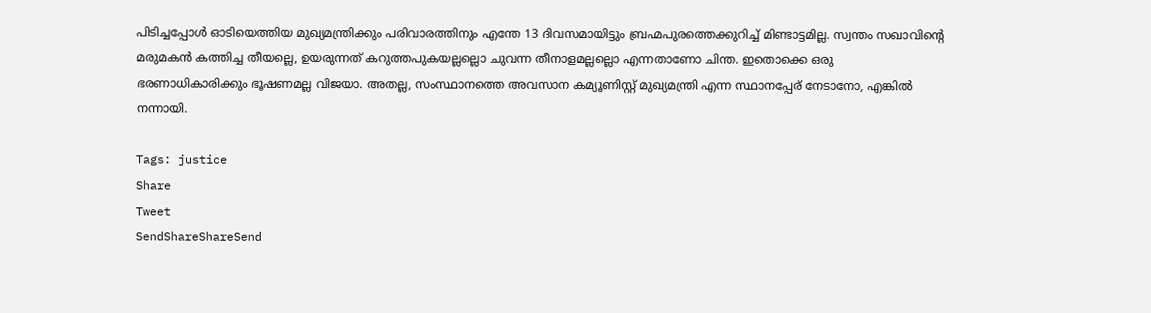പിടിച്ചപ്പോള്‍ ഓടിയെത്തിയ മുഖ്യമന്ത്രിക്കും പരിവാരത്തിനും എന്തേ 13 ദിവസമായിട്ടും ബ്രഹ്മപുരത്തെക്കുറിച്ച് മിണ്ടാട്ടമില്ല. സ്വന്തം സഖാവിന്റെ മരുമകന്‍ കത്തിച്ച തീയല്ലെ, ഉയരുന്നത് കറുത്തപുകയല്ലല്ലൊ ചുവന്ന തീനാളമല്ലല്ലൊ എന്നതാണോ ചിന്ത. ഇതൊക്കെ ഒരു ഭരണാധികാരിക്കും ഭൂഷണമല്ല വിജയാ. അതല്ല, സംസ്ഥാനത്തെ അവസാന കമ്യൂണിസ്റ്റ് മുഖ്യമന്ത്രി എന്ന സ്ഥാനപ്പേര് നേടാനോ, എങ്കില്‍ നന്നായി.

Tags: justice
Share
Tweet
SendShareShareSend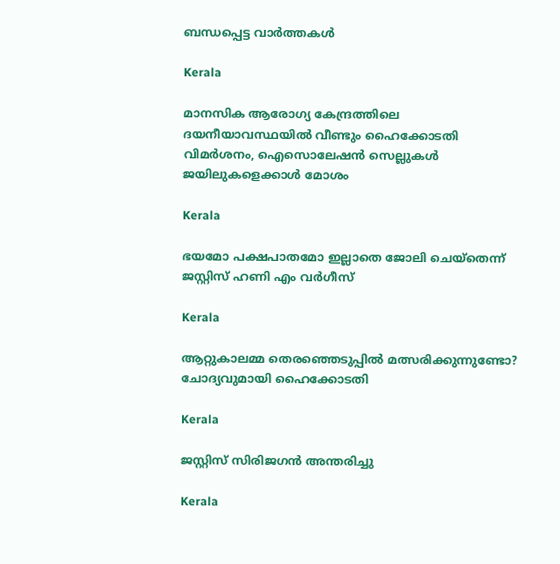ബന്ധപ്പെട്ട വാര്‍ത്തകള്‍

Kerala

മാനസിക ആരോഗ്യ കേന്ദ്രത്തിലെ ദയനീയാവസ്ഥയില്‍ വീണ്ടും ഹൈക്കോടതി വിമര്‍ശനം, ഐസൊലേഷന്‍ സെല്ലുകള്‍ ജയിലുകളെക്കാള്‍ മോശം

Kerala

ഭയമോ പക്ഷപാതമോ ഇല്ലാതെ ജോലി ചെയ്‌തെന്ന് ജസ്റ്റിസ് ഹണി എം വര്‍ഗീസ്

Kerala

ആറ്റുകാലമ്മ തെരഞ്ഞെടുപ്പില്‍ മത്സരിക്കുന്നുണ്ടോ? ചോദ്യവുമായി ഹൈക്കോടതി

Kerala

ജസ്റ്റിസ് സിരിജഗന്‍ അന്തരിച്ചു

Kerala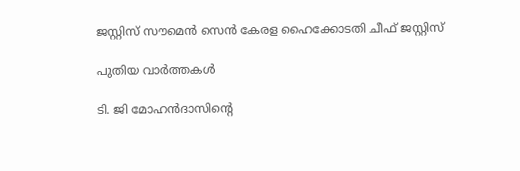ജസ്റ്റിസ് സൗമെന്‍ സെന്‍ കേരള ഹൈക്കോടതി ചീഫ് ജസ്റ്റിസ്

പുതിയ വാര്‍ത്തകള്‍

ടി. ജി മോഹന്‍ദാസിന്റെ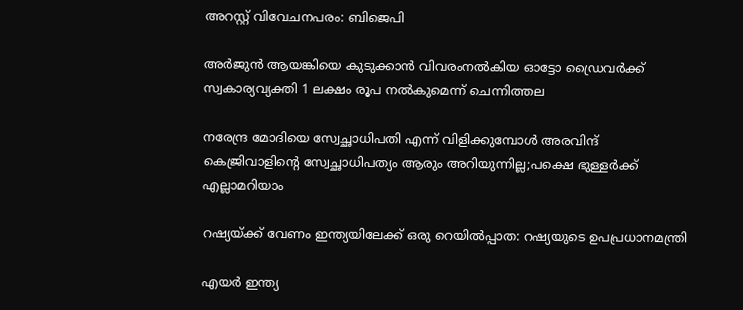അറസ്റ്റ് വിവേചനപരം: ബിജെപി

അര്‍ജുന്‍ ആയങ്കിയെ കുടുക്കാന്‍ വിവരംനല്‍കിയ ഓട്ടോ ഡ്രൈവര്‍ക്ക് സ്വകാര്യവ്യക്തി 1 ലക്ഷം രൂപ നല്‍കുമെന്ന് ചെന്നിത്തല

നരേന്ദ്ര മോദിയെ സ്വേച്ഛാധിപതി എന്ന് വിളിക്കുമ്പോൾ അരവിന്ദ് കെജ്രിവാളിന്റെ സ്വേച്ഛാധിപത്യം ആരും അറിയുന്നില്ല;പക്ഷെ ഭുള്ളര്‍ക്ക് എല്ലാമറിയാം

റഷ്യയ്‌ക്ക് വേണം ഇന്ത്യയിലേക്ക് ഒരു റെയില്‍പ്പാത: റഷ്യയുടെ ഉപപ്രധാനമന്ത്രി

എ‍യര്‍ ഇന്ത്യ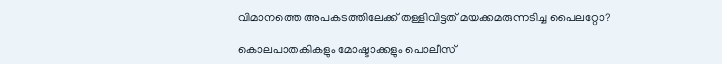വിമാനത്തെ അപകടത്തിലേക്ക് തള്ളിവിട്ടത് മയക്കമരുന്നടിച്ച പൈലറ്റോ?

കൊലപാതകികളും മോഷ്ടാക്കളും പൊലീസ്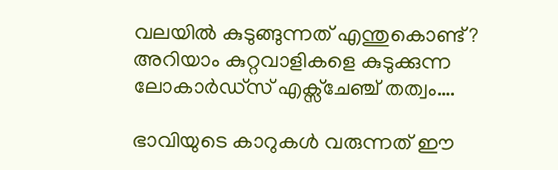വലയില്‍ കുടുങ്ങുന്നത് എന്തുകൊണ്ട്? അറിയാം കുറ്റവാളികളെ കുടുക്കുന്ന ലോകാര്‍ഡ്സ് എക്സ്ചേഞ്ച് തത്വം….

ഭാവിയുടെ കാറുകള്‍ വരുന്നത് ഈ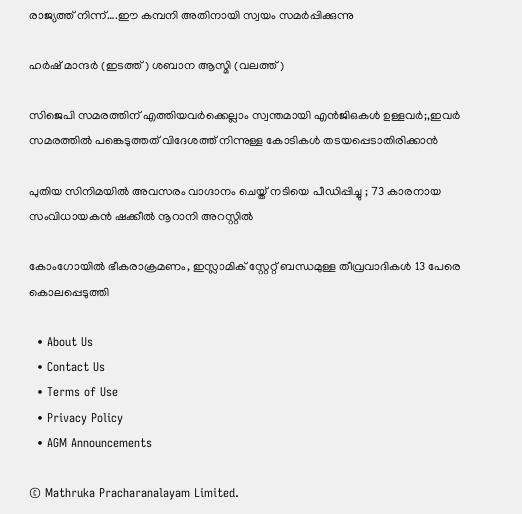രാജ്യത്ത് നിന്ന്….ഈ കമ്പനി അതിനായി സ്വയം സമര്‍പ്പിക്കുന്നു

ഹര്‍ഷ് മാന്ദര്‍ (ഇടത്ത്) ശബാന ആസ്മി (വലത്ത്)

സിജെപി സമരത്തിന് എത്തിയവര്‍ക്കെല്ലാം സ്വന്തമായി എന്‍ജിഒകള്‍ ഉള്ളവര്‍;,ഇവര്‍ സമരത്തില്‍ പങ്കെടുത്തത് വിദേശത്ത് നിന്നുള്ള കോടികള്‍ തടയപ്പെടാതിരിക്കാന്‍

പുതിയ സിനിമയിൽ അവസരം വാഗ്ദാനം ചെയ്ത് നടിയെ പീഡിപ്പിച്ചു ; 73 കാരനായ സംവിധായകൻ ഷക്കീൽ നൂറാനി അറസ്റ്റിൽ

കോംഗോയിൽ ഭീകരാക്രമണം, ഇസ്ലാമിക് സ്റ്റേറ്റ് ബന്ധമുള്ള തീവ്രവാദികൾ 13 പേരെ കൊലപ്പെടുത്തി

  • About Us
  • Contact Us
  • Terms of Use
  • Privacy Policy
  • AGM Announcements

© Mathruka Pracharanalayam Limited.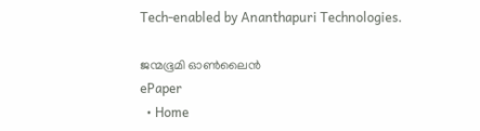Tech-enabled by Ananthapuri Technologies.

ജന്മഭൂമി ഓണ്‍ലൈന്‍
ePaper
  • Home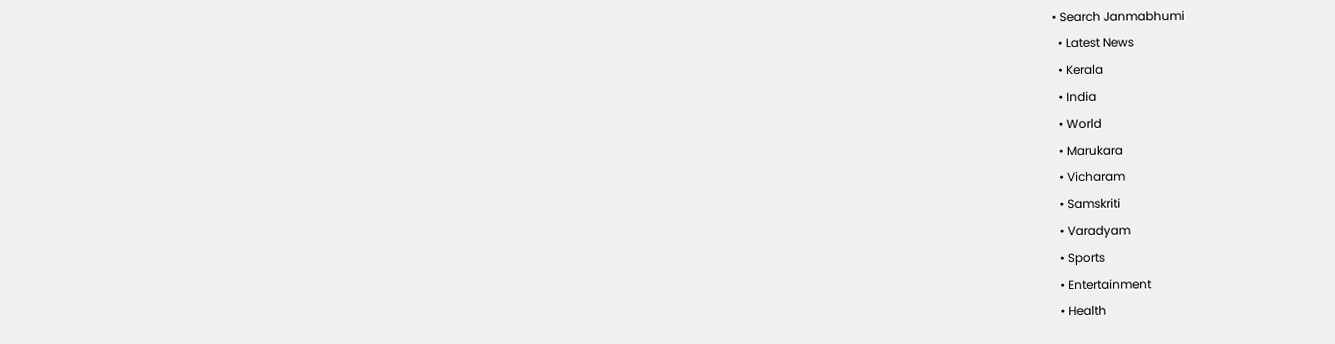• Search Janmabhumi
  • Latest News
  • Kerala
  • India
  • World
  • Marukara
  • Vicharam
  • Samskriti
  • Varadyam
  • Sports
  • Entertainment
  • Health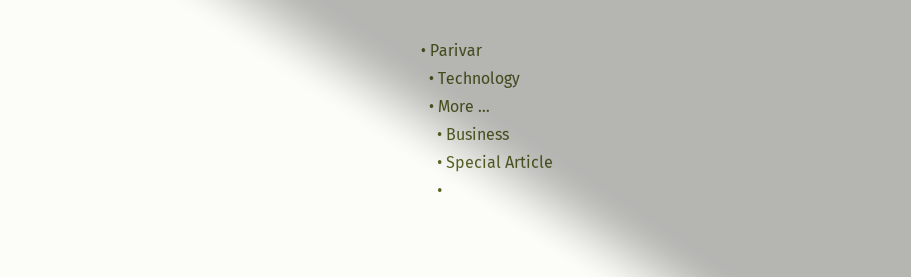• Parivar
  • Technology
  • More …
    • Business
    • Special Article
    •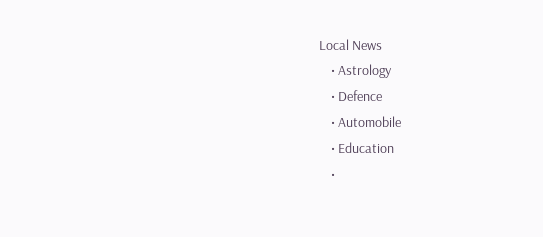Local News
    • Astrology
    • Defence
    • Automobile
    • Education
    •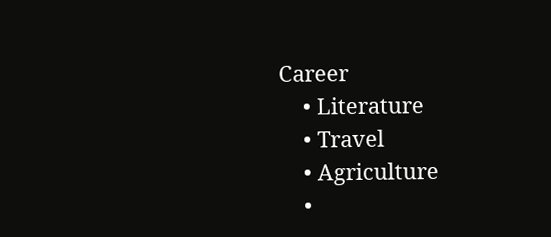Career
    • Literature
    • Travel
    • Agriculture
    •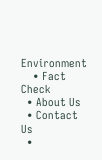Environment
    • Fact Check
  • About Us
  • Contact Us
  •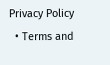Privacy Policy
  • Terms and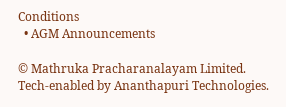Conditions
  • AGM Announcements

© Mathruka Pracharanalayam Limited.
Tech-enabled by Ananthapuri Technologies.